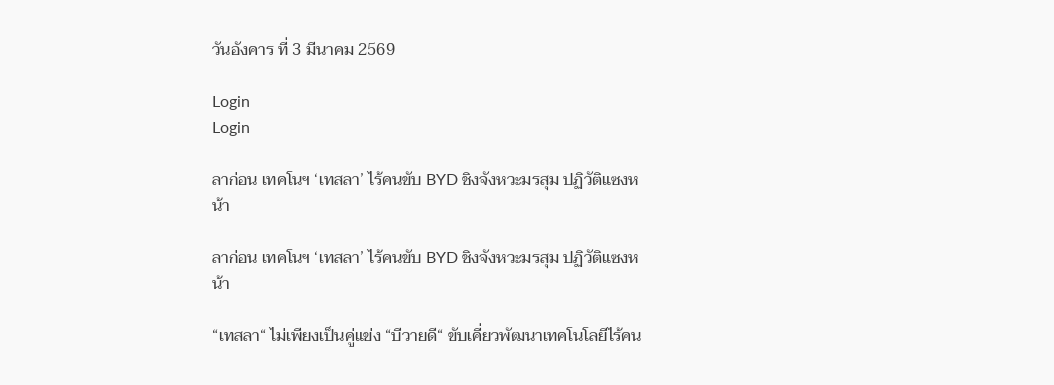วันอังคาร ที่ 3 มีนาคม 2569

Login
Login

ลาก่อน เทคโนฯ ‘เทสลา’ ไร้คนขับ BYD ชิงจังหวะมรสุม ปฏิวัติแซงหน้า

ลาก่อน เทคโนฯ ‘เทสลา’ ไร้คนขับ BYD ชิงจังหวะมรสุม ปฏิวัติแซงหน้า

“เทสลา“ ไม่เพียงเป็นคู่แข่ง “บีวายดี“ ขับเคี่ยวพัฒนาเทคโนโลยีไร้คน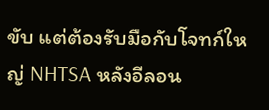ขับ แต่ต้องรับมือกับโจทก์ใหญ่ NHTSA หลังอีลอน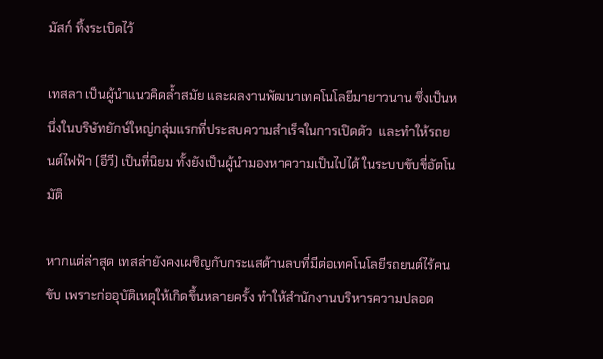มัสก์ ทิ้งระเบิดไว้

เทสลา เป็นผู้นำแนวคิดล้ำสมัย และผลงานพัฒนาเทคโนโลยีมายาวนาน ซึ่งเป็นหนึ่งในบริษัทยักษ์ใหญ่กลุ่มแรกที่ประสบความสำเร็จในการเปิดตัว  และทำให้รถยนต์ไฟฟ้า (อีวี) เป็นที่นิยม ทั้งยังเป็นผู้นำมองหาความเป็นไปได้ ในระบบขับขี่อัตโนมัติ

หากแต่ล่าสุด เทสล่ายังคงเผชิญกับกระแสด้านลบที่มีต่อเทคโนโลยีรถยนต์ไร้คนขับ เพราะก่ออุบัติเหตุให้เกิดขึ้นหลายครั้ง ทำให้สำนักงานบริหารความปลอด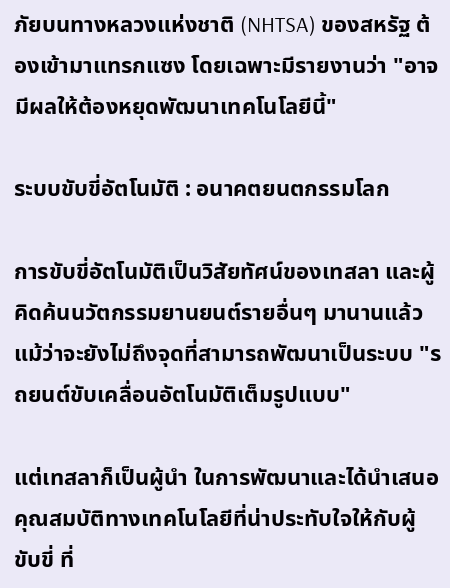ภัยบนทางหลวงแห่งชาติ (NHTSA) ของสหรัฐ ต้องเข้ามาแทรกแซง โดยเฉพาะมีรายงานว่า "อาจมีผลให้ต้องหยุดพัฒนาเทคโนโลยีนี้"

ระบบขับขี่อัตโนมัติ : อนาคตยนตกรรมโลก

การขับขี่อัตโนมัติเป็นวิสัยทัศน์ของเทสลา และผู้คิดค้นนวัตกรรมยานยนต์รายอื่นๆ มานานแล้ว แม้ว่าจะยังไม่ถึงจุดที่สามารถพัฒนาเป็นระบบ "รถยนต์ขับเคลื่อนอัตโนมัติเต็มรูปแบบ"

แต่เทสลาก็เป็นผู้นำ ในการพัฒนาและได้นำเสนอคุณสมบัติทางเทคโนโลยีที่น่าประทับใจให้กับผู้ขับขี่ ที่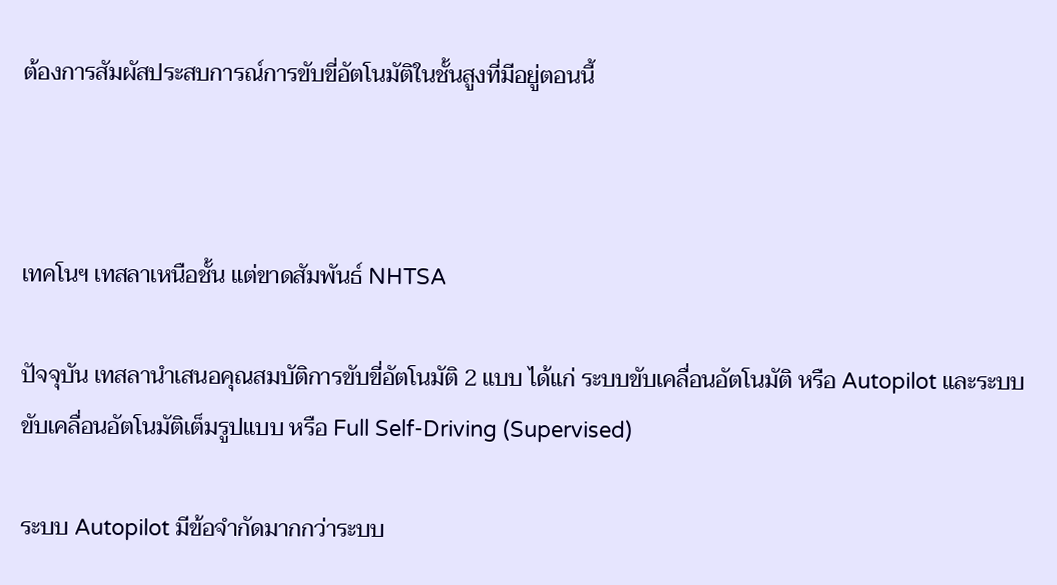ต้องการสัมผัสประสบการณ์การขับขี่อัตโนมัติในชั้นสูงที่มีอยู่ตอนนี้



เทคโนฯ เทสลาเหนือชั้น แต่ขาดสัมพันธ์ NHTSA

ปัจจุบัน เทสลานำเสนอคุณสมบัติการขับขี่อัตโนมัติ 2 แบบ ได้แก่ ระบบขับเคลื่อนอัตโนมัติ หรือ Autopilot และระบบขับเคลื่อนอัตโนมัติเต็มรูปแบบ หรือ Full Self-Driving (Supervised)

ระบบ Autopilot มีข้อจำกัดมากกว่าระบบ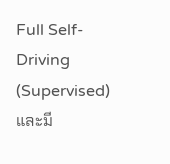Full Self-Driving (Supervised) และมี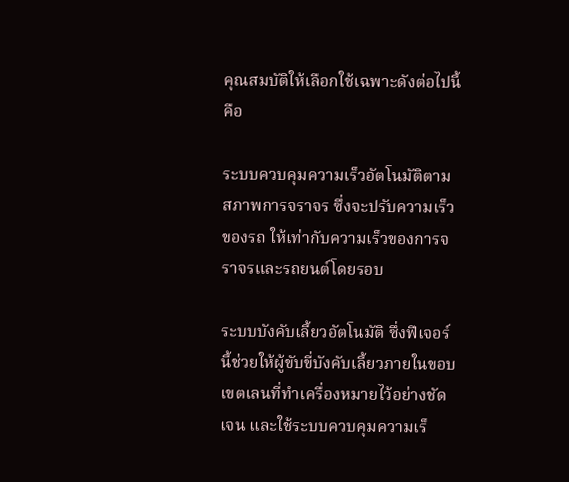คุณสมบัติให้เลือกใช้เฉพาะดังต่อไปนี้ คือ

ระบบควบคุมความเร็วอัตโนมัติตามสภาพการจราจร ซึ่งจะปรับความเร็วของรถ ให้เท่ากับความเร็วของการจราจรและรถยนต์โดยรอบ

ระบบบังคับเลี้ยวอัตโนมัติ ซึ่งฟีเจอร์นี้ช่วยให้ผู้ขับขี่บังคับเลี้ยวภายในขอบเขตเลนที่ทำเครื่องหมายไว้อย่างชัดเจน และใช้ระบบควบคุมความเร็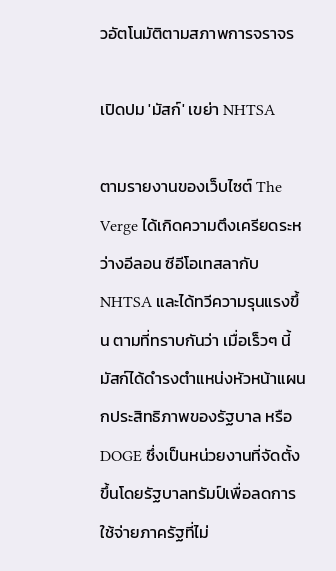วอัตโนมัติตามสภาพการจราจร

เปิดปม 'มัสก์' เขย่า NHTSA

ตามรายงานของเว็บไซต์ The Verge ได้เกิดความตึงเครียดระหว่างอีลอน ซีอีโอเทสลากับ NHTSA และได้ทวีความรุนแรงขึ้น ตามที่ทราบกันว่า เมื่อเร็วๆ นี้ มัสก์ได้ดำรงตำแหน่งหัวหน้าแผนกประสิทธิภาพของรัฐบาล หรือ DOGE ซึ่งเป็นหน่วยงานที่จัดตั้งขึ้นโดยรัฐบาลทรัมป์เพื่อลดการใช้จ่ายภาครัฐที่ไม่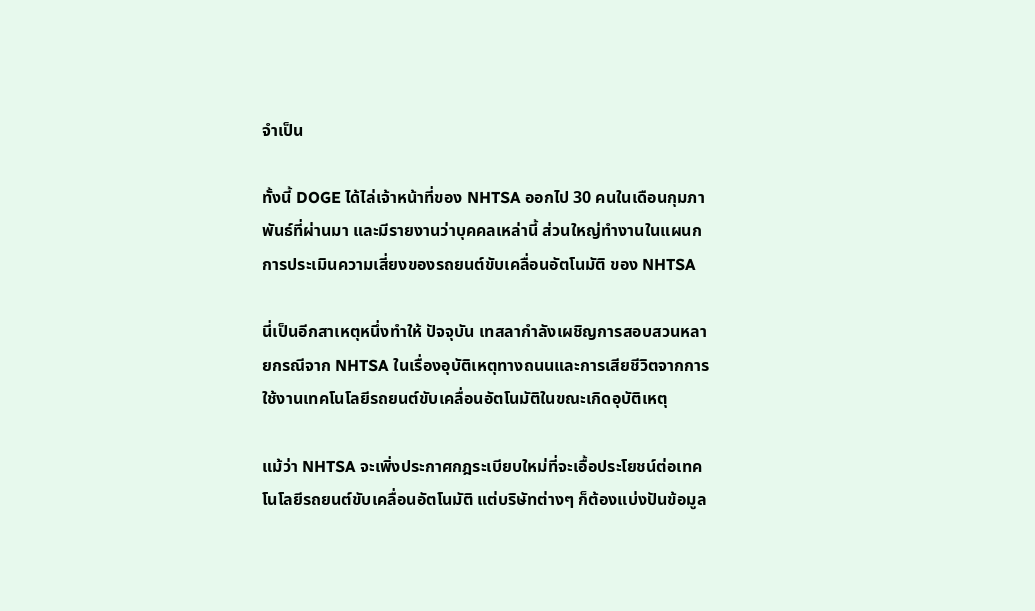จำเป็น

ทั้งนี้ DOGE ได้ไล่เจ้าหน้าที่ของ NHTSA ออกไป 30 คนในเดือนกุมภาพันธ์ที่ผ่านมา และมีรายงานว่าบุคคลเหล่านี้ ส่วนใหญ่ทำงานในแผนกการประเมินความเสี่ยงของรถยนต์ขับเคลื่อนอัตโนมัติ ของ NHTSA

นี่เป็นอีกสาเหตุหนึ่งทำให้ ปัจจุบัน เทสลากำลังเผชิญการสอบสวนหลายกรณีจาก NHTSA ในเรื่องอุบัติเหตุทางถนนและการเสียชีวิตจากการใช้งานเทคโนโลยีรถยนต์ขับเคลื่อนอัตโนมัติในขณะเกิดอุบัติเหตุ

แม้ว่า NHTSA จะเพิ่งประกาศกฎระเบียบใหม่ที่จะเอื้อประโยชน์ต่อเทคโนโลยีรถยนต์ขับเคลื่อนอัตโนมัติ แต่บริษัทต่างๆ ก็ต้องแบ่งปันข้อมูล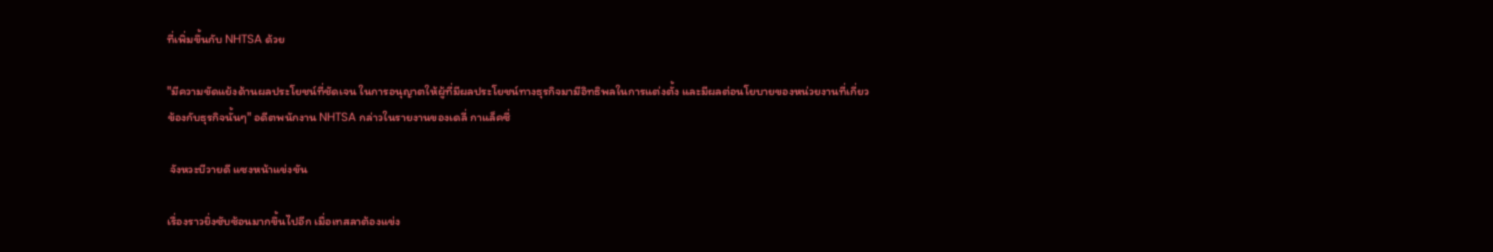ที่เพิ่มขึ้นกับ NHTSA ด้วย

"มีความขัดแย้งด้านผลประโยชน์ที่ชัดเจน ในการอนุญาตให้ผู้ที่มีผลประโยชน์ทางธุรกิจมามีอิทธิพลในการแต่งตั้ง และมีผลต่อนโยบายของหน่วยงานที่เกี่ยวข้องกับธุรกิจนั้นๆ" อดีตพนักงาน NHTSA กล่าวในรายงานของเดลี่ กาแล็คซี่

 จังหวะบีวายดี แซงหน้าแข่งขัน

เรื่องราวยิ่งซับซ้อนมากขึ้นไปอีก เมื่อเทสลาต้องแข่ง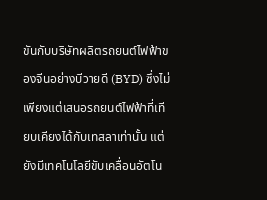ขันกับบริษัทผลิตรถยนต์ไฟฟ้าของจีนอย่างบีวายดี (BYD) ซึ่งไม่เพียงแต่เสนอรถยนต์ไฟฟ้าที่เทียบเคียงได้กับเทสลาเท่านั้น แต่ยังมีเทคโนโลยีขับเคลื่อนอัตโน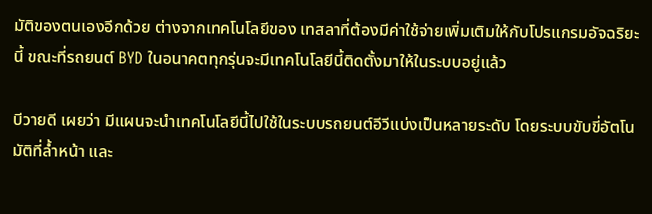มัติของตนเองอีกด้วย ต่างจากเทคโนโลยีของ เทสลาที่ต้องมีค่าใช้จ่ายเพิ่มเติมให้กับโปรแกรมอัจฉริยะนี้ ขณะที่รถยนต์ BYD ในอนาคตทุกรุ่นจะมีเทคโนโลยีนี้ติดตั้งมาให้ในระบบอยู่แล้ว

บีวายดี เผยว่า มีแผนจะนำเทคโนโลยีนี้ไปใช้ในระบบรถยนต์อีวีแบ่งเป็นหลายระดับ โดยระบบขับขี่อัตโนมัติที่ล้ำหน้า และ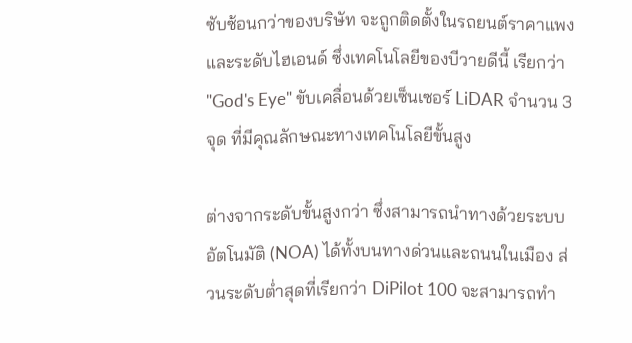ซับซ้อนกว่าของบริษัท จะถูกติดตั้งในรถยนต์ราคาแพงและระดับไฮเอนด์ ซึ่งเทคโนโลยีของบีวายดีนี้ เรียกว่า "God's Eye" ขับเคลื่อนด้วยเซ็นเซอร์ LiDAR จำนวน 3 จุด ที่มีคุณลักษณะทางเทคโนโลยีขั้นสูง

ต่างจากระดับขั้นสูงกว่า ซึ่งสามารถนำทางด้วยระบบอัตโนมัติ (NOA) ได้ทั้งบนทางด่วนและถนนในเมือง ส่วนระดับต่ำสุดที่เรียกว่า DiPilot 100 จะสามารถทำ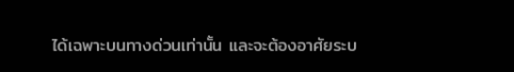ได้เฉพาะบนทางด่วนเท่านั้น และจะต้องอาศัยระบ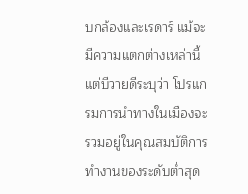บกล้องและเรดาร์ แม้จะมีความแตกต่างเหล่านี้ แต่บีวายดีระบุว่า โปรแกรมการนำทางในเมืองจะรวมอยู่ในคุณสมบัติการทำงานของระดับต่ำสุด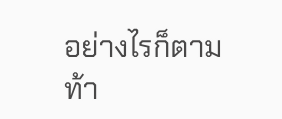อย่างไรก็ตาม ท้า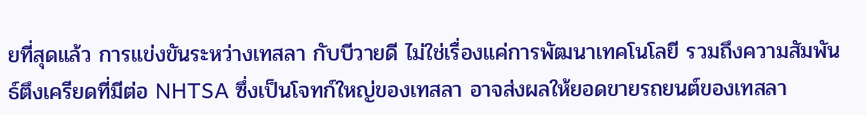ยที่สุดแล้ว การแข่งขันระหว่างเทสลา กับบีวายดี ไม่ใช่เรื่องแค่การพัฒนาเทคโนโลยี รวมถึงความสัมพันธ์ตึงเครียดที่มีต่อ NHTSA ซึ่งเป็นโจทก์ใหญ่ของเทสลา อาจส่งผลให้ยอดขายรถยนต์ของเทสลา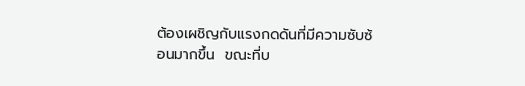ต้องเผชิญกับแรงกดดันที่มีความซับซ้อนมากขึ้น  ขณะที่บ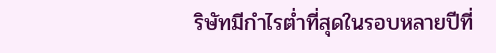ริษัทมีกำไรต่ำที่สุดในรอบหลายปีที่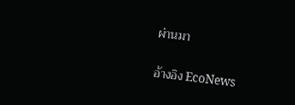ผ่านมา

อ้างอิง EcoNews